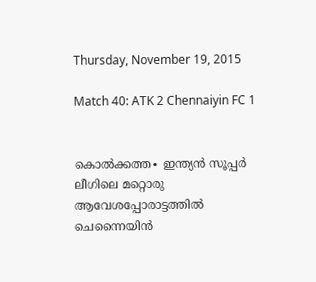Thursday, November 19, 2015

Match 40: ATK 2 Chennaiyin FC 1


കൊൽക്കത്ത∙ ഇന്ത്യൻ സൂപ്പർ ലീഗിലെ മറ്റൊരു ആവേശപ്പോരാട്ടത്തിൽ ചെന്നൈയിൻ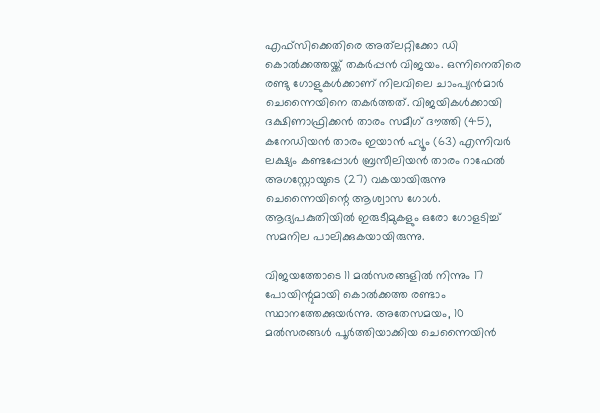എഫ്സിക്കെതിരെ അത്‌ലറ്റിക്കോ ഡി കൊൽക്കത്തയ്ക്ക് തകർപ്പൻ വിജയം. ഒന്നിനെതിരെ രണ്ടു ഗോളുകൾക്കാണ് നിലവിലെ ചാംപ്യൻമാർ ചെന്നൈയിനെ തകർത്തത്. വിജയികൾക്കായി ദക്ഷിണാഫ്രിക്കൻ താരം സമീഗ് ദൗത്തി (45), കനേഡിയൻ താരം ഇയാൻ ഹ്യൂം (63) എന്നിവർ ലക്ഷ്യം കണ്ടപ്പോൾ ബ്രസീലിയൻ താരം റാഫേൽ അഗസ്റ്റോയുടെ (27) വകയായിരുന്നു ചെന്നൈയിന്റെ ആശ്വാസ ഗോൾ. ആദ്യപകുതിയിൽ ഇരുടീമുകളും ഒരോ ഗോളടിച്ച് സമനില പാലിക്കുകയായിരുന്നു.

വിജയത്തോടെ 11 മൽസരങ്ങളിൽ നിന്നും 17 പോയിന്റുമായി കൊൽക്കത്ത രണ്ടാം സ്ഥാനത്തേക്കുയർന്നു. അതേസമയം, 10 മൽസരങ്ങൾ പൂർത്തിയാക്കിയ ചെന്നൈയിൻ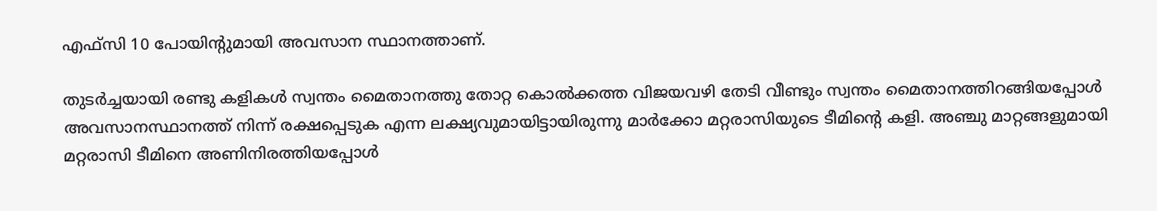എഫ്സി 10 പോയിന്റുമായി അവസാന സ്ഥാനത്താണ്.

തുടർച്ചയായി രണ്ടു കളികൾ സ്വന്തം മൈതാനത്തു തോറ്റ കൊൽക്കത്ത വിജയവഴി തേടി വീണ്ടും സ്വന്തം മൈതാനത്തിറങ്ങിയപ്പോൾ അവസാനസ്ഥാനത്ത് നിന്ന് രക്ഷപ്പെടുക എന്ന ലക്ഷ്യവുമായിട്ടായിരുന്നു മാർക്കോ മറ്റരാസിയുടെ ടീമിന്റെ കളി. അഞ്ചു മാറ്റങ്ങളുമായി മറ്റരാസി ടീമിനെ അണിനിരത്തിയപ്പോൾ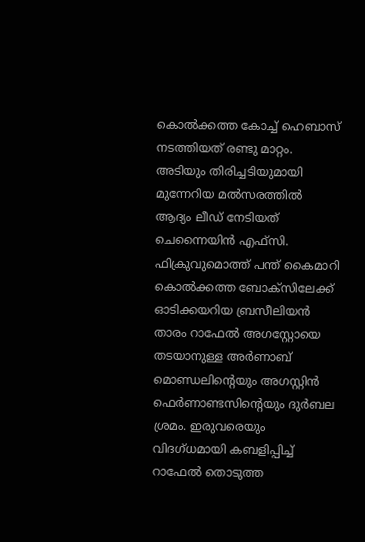കൊൽക്കത്ത കോച്ച് ഹെബാസ് നടത്തിയത് രണ്ടു മാറ്റം. അടിയും തിരിച്ചടിയുമായി മുന്നേറിയ മൽസരത്തിൽ ആദ്യം ലീഡ് നേടിയത് ചെന്നൈയിൻ എഫ്സി. ഫിക്രുവുമൊത്ത് പന്ത് കൈമാറി കൊൽക്കത്ത ബോക്സിലേക്ക് ഓടിക്കയറിയ ബ്രസീലിയൻ താരം റാഫേൽ അഗസ്റ്റോയെ തടയാനുള്ള അർണാബ് മൊണ്ഡലിന്റെയും അഗസ്റ്റിന്‍ ഫെർണാണ്ടസിന്റെയും ദുർബല ശ്രമം. ഇരുവരെയും വിദഗ്ധമായി കബളിപ്പിച്ച് റാഫേൽ തൊടുത്ത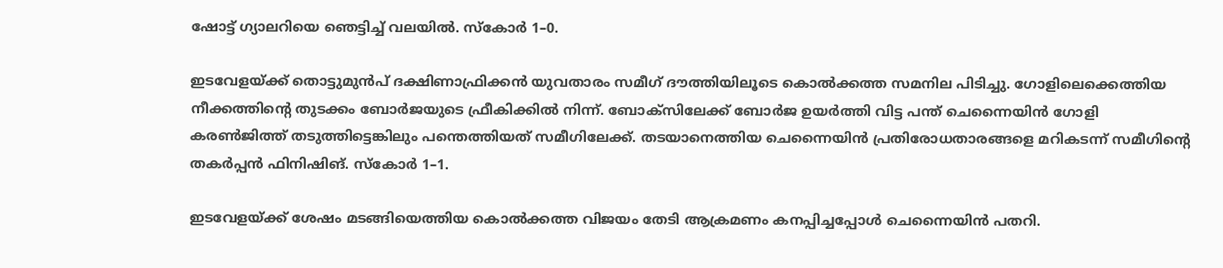ഷോട്ട് ഗ്യാലറിയെ ഞെട്ടിച്ച് വലയിൽ. സ്കോർ 1–0.

ഇടവേളയ്ക്ക് തൊട്ടുമുൻപ് ദക്ഷിണാഫ്രിക്കൻ യുവതാരം സമീഗ് ദൗത്തിയിലൂടെ കൊൽക്കത്ത സമനില പിടിച്ചു. ഗോളിലെക്കെത്തിയ നീക്കത്തിന്റെ തുടക്കം ബോർജയുടെ ഫ്രീകിക്കിൽ നിന്ന്. ബോക്സിലേക്ക് ബോർജ ഉയർത്തി വിട്ട പന്ത് ചെന്നൈയിൻ ഗോളി കരൺജിത്ത് തടുത്തിട്ടെങ്കിലും പന്തെത്തിയത് സമീഗിലേക്ക്. തടയാനെത്തിയ ചെന്നൈയിൻ പ്രതിരോധതാരങ്ങളെ മറികടന്ന് സമീഗിന്റെ തകർപ്പൻ ഫിനിഷിങ്. സ്കോർ 1–1.

ഇടവേളയ്ക്ക് ശേഷം മടങ്ങിയെത്തിയ കൊൽക്കത്ത വിജയം തേടി ആക്രമണം കനപ്പിച്ചപ്പോൾ ചെന്നൈയിൻ പതറി.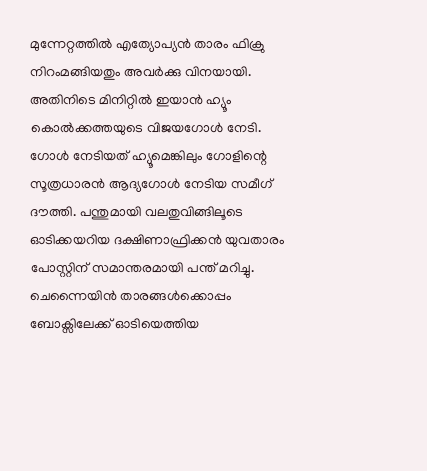മുന്നേറ്റത്തിൽ എത്യോപ്യൻ താരം ഫിക്രു നിറംമങ്ങിയതും അവർക്കു വിനയായി. അതിനിടെ മിനിറ്റിൽ ഇയാൻ ഹ്യൂം കൊൽക്കത്തയുടെ വിജയഗോൾ നേടി. ഗോള്‍ നേടിയത് ഹ്യൂമെങ്കിലും ഗോളിന്റെ സൂത്രധാരൻ ആദ്യഗോൾ നേടിയ സമീഗ് ദൗത്തി. പന്തുമായി വലതുവിങ്ങിലൂടെ ഓടിക്കയറിയ ദക്ഷിണാഫ്രിക്കൻ യുവതാരം പോസ്റ്റിന് സമാന്തരമായി പന്ത് മറിച്ചു. ചെന്നൈയിൻ താരങ്ങൾക്കൊപ്പം ബോക്സിലേക്ക് ഓടിയെത്തിയ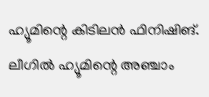ഹ്യൂമിന്റെ കിടിലൻ ഫിനിഷിങ്. ലീഗിൽ ഹ്യൂമിന്റെ അഞ്ചാം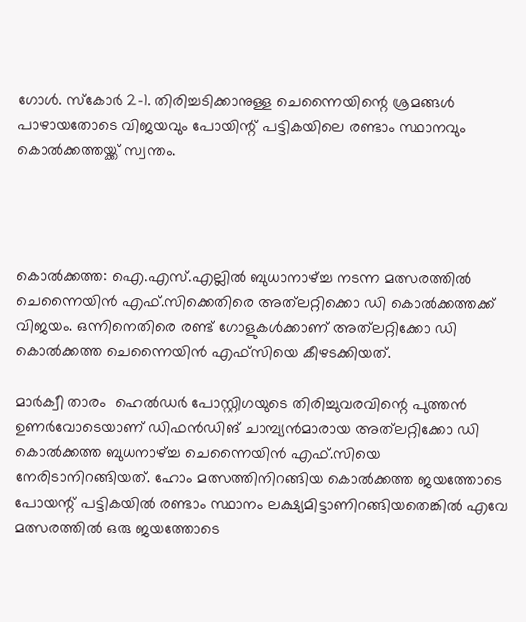ഗോൾ. സ്കോർ 2–1. തിരിച്ചടിക്കാനുള്ള ചെന്നൈയിന്റെ ശ്രമങ്ങൾ പാഴായതോടെ വിജയവും പോയിന്റ് പട്ടികയിലെ രണ്ടാം സ്ഥാനവും കൊൽക്കത്തയ്ക്ക് സ്വന്തം.




കൊല്‍ക്കത്ത: ഐ.എസ്.എല്ലില്‍ ബുധാനാഴ്ച്ച നടന്ന മത്സരത്തില്‍ ചെന്നൈയിന്‍ എഫ്.സിക്കെതിരെ അത്‌ലറ്റിക്കൊ ഡി കൊല്‍ക്കത്തക്ക് വിജയം. ഒന്നിനെതിരെ രണ്ട് ഗോളുകള്‍ക്കാണ് അത്‌ലറ്റിക്കോ ഡി കൊല്‍ക്കത്ത ചെന്നൈയിന്‍ എഫ്‌സിയെ കീഴടക്കിയത്.

മാര്‍ക്വീ താരം  ഹെല്‍ഡര്‍ പോസ്റ്റിഗയുടെ തിരിച്ചുവരവിന്റെ പുത്തന്‍ ഉണര്‍വോടെയാണ് ഡിഫന്‍ഡിങ് ചാമ്പ്യന്‍മാരായ അത്‌ലറ്റിക്കോ ഡി കൊല്‍ക്കത്ത ബുധനാഴ്ച്ച ചെന്നൈയിന്‍ എഫ്.സിയെ നേരിടാനിറങ്ങിയത്. ഹോം മത്സത്തിനിറങ്ങിയ കൊല്‍ക്കത്ത ജയത്തോടെ പോയന്റ് പട്ടികയില്‍ രണ്ടാം സ്ഥാനം ലക്ഷ്യമിട്ടാണിറങ്ങിയതെങ്കില്‍ എവേ മത്സരത്തില്‍ ഒരു ജയത്തോടെ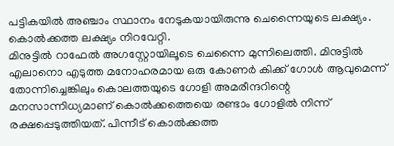പട്ടികയില്‍ അഞ്ചാം സ്ഥാനം നേടുകയായിരുന്നു ചെന്നൈയുടെ ലക്ഷ്യം. കൊല്‍ക്കത്ത ലക്ഷ്യം നിറവേറ്റി.
മിനുട്ടില്‍ റാഫേല്‍ അഗസ്റ്റോയിലൂടെ ചെന്നൈ മുന്നിലെത്തി. മിനുട്ടില്‍ എലാനൊ എടുത്ത മനോഹരമായ ഒരു കോണര്‍ കിക്ക് ഗോള്‍ ആവുമെന്ന് തോന്നിച്ചെങ്കിലും കൊലത്തയുടെ ഗോളി അമരീന്ദറിന്റെ മനസാന്നിധ്യമാണ് കൊല്‍ക്കത്തെയെ രണ്ടാം ഗോളില്‍ നിന്ന് രക്ഷപ്പെടുത്തിയത്. പിന്നീട് കൊല്‍ക്കത്ത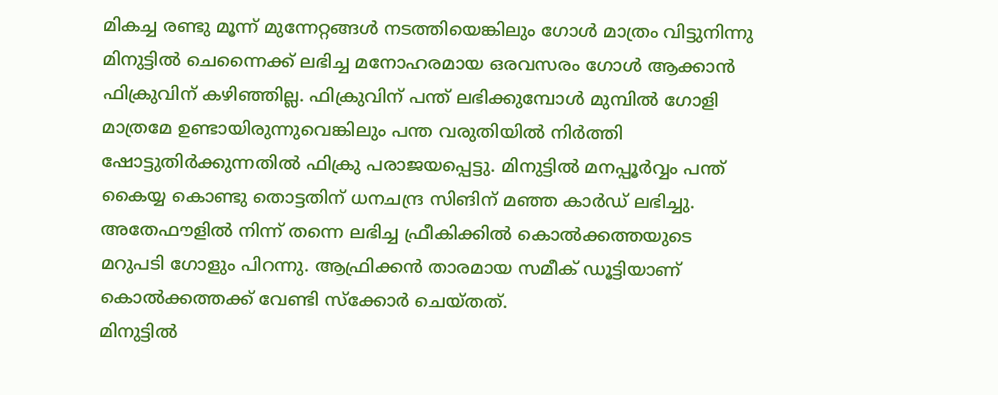മികച്ച രണ്ടു മൂന്ന് മുന്നേറ്റങ്ങള്‍ നടത്തിയെങ്കിലും ഗോള്‍ മാത്രം വിട്ടുനിന്നു
മിനുട്ടില്‍ ചെന്നൈക്ക് ലഭിച്ച മനോഹരമായ ഒരവസരം ഗോള്‍ ആക്കാന്‍ ഫിക്രുവിന് കഴിഞ്ഞില്ല. ഫിക്രുവിന് പന്ത് ലഭിക്കുമ്പോള്‍ മുമ്പില്‍ ഗോളി മാത്രമേ ഉണ്ടായിരുന്നുവെങ്കിലും പന്ത വരുതിയില്‍ നിര്‍ത്തി ഷോട്ടുതിര്‍ക്കുന്നതില്‍ ഫിക്രു പരാജയപ്പെട്ടു. മിനുട്ടില്‍ മനപ്പൂര്‍വ്വം പന്ത് കൈയ്യ കൊണ്ടു തൊട്ടതിന് ധനചന്ദ്ര സിങിന് മഞ്ഞ കാര്‍ഡ് ലഭിച്ചു. അതേഫൗളില്‍ നിന്ന് തന്നെ ലഭിച്ച ഫ്രീകിക്കില്‍ കൊല്‍ക്കത്തയുടെ മറുപടി ഗോളും പിറന്നു. ആഫ്രിക്കന്‍ താരമായ സമീക് ഡൂട്ടിയാണ് കൊല്‍ക്കത്തക്ക് വേണ്ടി സ്‌ക്കോര്‍ ചെയ്തത്.
മിനുട്ടില്‍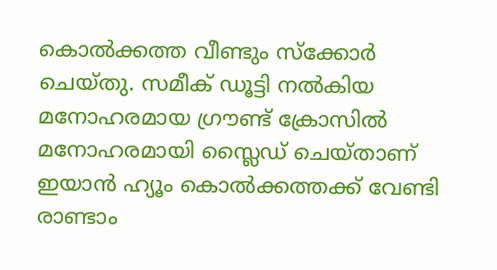കൊല്‍ക്കത്ത വീണ്ടും സ്‌ക്കോര്‍ ചെയ്തു. സമീക് ഡൂട്ടി നല്‍കിയ മനോഹരമായ ഗ്രൗണ്ട് ക്രോസില്‍ മനോഹരമായി സ്ലൈഡ് ചെയ്താണ് ഇയാന്‍ ഹ്യൂം കൊല്‍ക്കത്തക്ക് വേണ്ടി രാണ്ടാം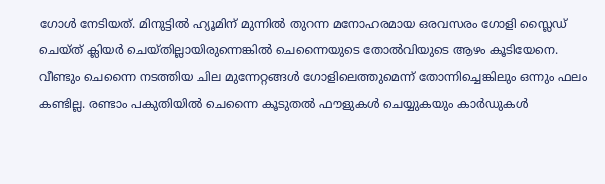ഗോള്‍ നേടിയത്. മിനുട്ടില്‍ ഹ്യൂമിന് മുന്നില്‍ തുറന്ന മനോഹരമായ ഒരവസരം ഗോളി സ്ലൈഡ് ചെയ്ത് ക്ലിയര്‍ ചെയ്തില്ലായിരുന്നെങ്കില്‍ ചെന്നൈയുടെ തോല്‍വിയുടെ ആഴം കൂടിയേനെ.
വീണ്ടും ചെന്നൈ നടത്തിയ ചില മുന്നേറ്റങ്ങള്‍ ഗോളിലെത്തുമെന്ന് തോന്നിച്ചെങ്കിലും ഒന്നും ഫലം കണ്ടില്ല. രണ്ടാം പകുതിയില്‍ ചെന്നൈ കൂടുതല്‍ ഫൗളുകള്‍ ചെയ്യുകയും കാര്‍ഡുകള്‍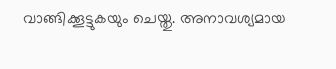വാങ്ങിക്കൂട്ടുകയും ചെയ്തു. അനാവശ്യമായ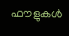ഫൗളുകള്‍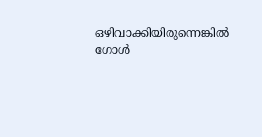ഒഴിവാക്കിയിരുന്നെങ്കില്‍ ഗോള്‍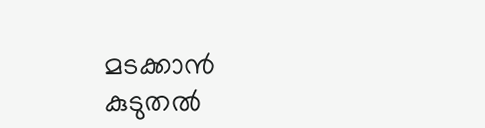മടക്കാന്‍ കുടുതല്‍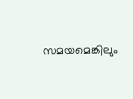സമയമെങ്കിലും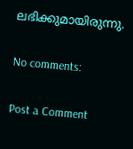ലഭിക്കുമായിരുന്നു.

No comments:

Post a Comment